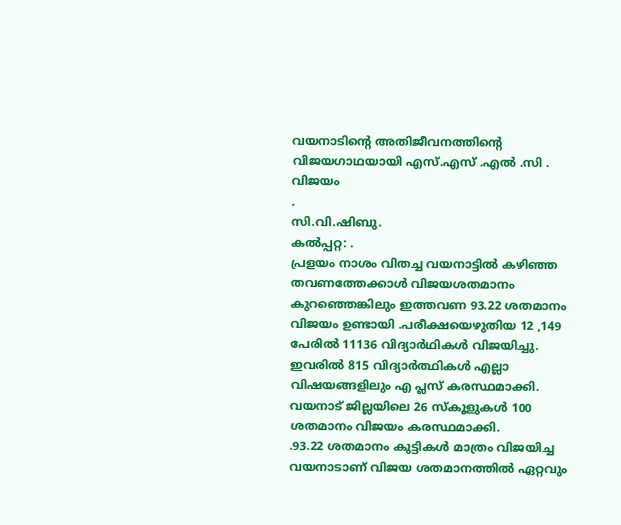വയനാടിന്റെ അതിജീവനത്തിന്റെ വിജയഗാഥയായി എസ്.എസ് .എൽ .സി . വിജയം
.
സി.വി.ഷിബു.
കൽപ്പറ്റ: .
പ്രളയം നാശം വിതച്ച വയനാട്ടിൽ കഴിഞ്ഞ തവണത്തേക്കാൾ വിജയശതമാനം കുറഞ്ഞെങ്കിലും ഇത്തവണ 93.22 ശതമാനം വിജയം ഉണ്ടായി .പരീക്ഷയെഴുതിയ 12 ,149 പേരിൽ 11136 വിദ്യാർഥികൾ വിജയിച്ചു. ഇവരിൽ 815 വിദ്യാർത്ഥികൾ എല്ലാ വിഷയങ്ങളിലും എ പ്ലസ് കരസ്ഥമാക്കി. വയനാട് ജില്ലയിലെ 26 സ്കൂളുകൾ 100 ശതമാനം വിജയം കരസ്ഥമാക്കി.
.93.22 ശതമാനം കുട്ടികൾ മാത്രം വിജയിച്ച വയനാടാണ് വിജയ ശതമാനത്തിൽ ഏറ്റവും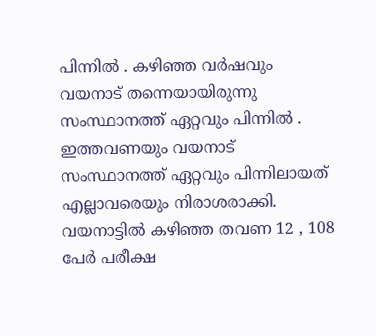പിന്നിൽ . കഴിഞ്ഞ വർഷവും വയനാട് തന്നെയായിരുന്നു സംസ്ഥാനത്ത് ഏറ്റവും പിന്നിൽ .
ഇത്തവണയും വയനാട് സംസ്ഥാനത്ത് ഏറ്റവും പിന്നിലായത് എല്ലാവരെയും നിരാശരാക്കി. വയനാട്ടിൽ കഴിഞ്ഞ തവണ 12 , 108 പേർ പരീക്ഷ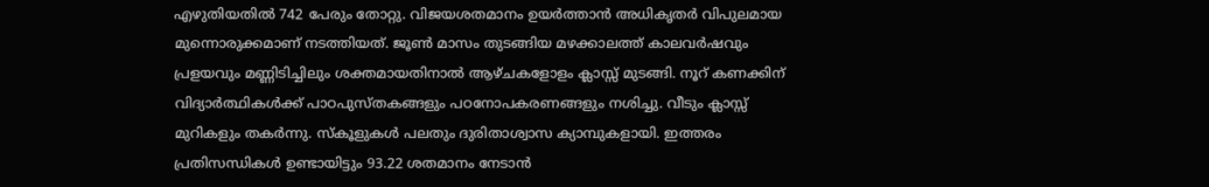എഴുതിയതിൽ 742 പേരും തോറ്റു. വിജയശതമാനം ഉയർത്താൻ അധികൃതർ വിപുലമായ മുന്നൊരുക്കമാണ് നടത്തിയത്. ജൂൺ മാസം തുടങ്ങിയ മഴക്കാലത്ത് കാലവർഷവും പ്രളയവും മണ്ണിടിച്ചിലും ശക്തമായതിനാൽ ആഴ്ചകളോളം ക്ലാസ്സ് മുടങ്ങി. നൂറ് കണക്കിന് വിദ്യാർത്ഥികൾക്ക് പാഠപുസ്തകങ്ങളും പഠനോപകരണങ്ങളും നശിച്ചു. വീടും ക്ലാസ്സ് മുറികളും തകർന്നു. സ്കൂളുകൾ പലതും ദുരിതാശ്വാസ ക്യാമ്പുകളായി. ഇത്തരം പ്രതിസന്ധികൾ ഉണ്ടായിട്ടും 93.22 ശതമാനം നേടാൻ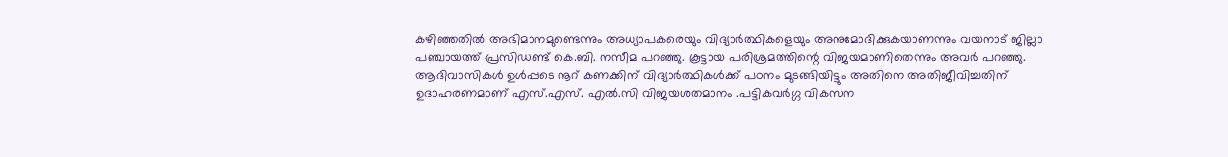കഴിഞ്ഞതിൽ അഭിമാനമുണ്ടെന്നും അധ്യാപകരെയും വിദ്യാർത്ഥികളെയും അനുമോദിക്കുകയാണന്നും വയനാട് ജില്ലാ പഞ്ചായത്ത് പ്രസിഡണ്ട് കെ.ബി. നസീമ പറഞ്ഞു. കൂട്ടായ പരിശ്രമത്തിന്റെ വിജയമാണിതെന്നും അവർ പറഞ്ഞു. ആദിവാസികൾ ഉൾപ്പടെ നൂറ് കണക്കിന് വിദ്യാർത്ഥികൾക്ക് പഠനം മുടങ്ങിയിട്ടും അതിനെ അതിജീവിച്ചതിന് ഉദാഹരണമാണ് എസ്.എസ്. എൽ.സി വിജയശതമാനം .പട്ടികവർഗ്ഗ വികസന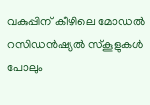വകുപ്പിന് കീഴിലെ മോഡൽ റസിഡൻഷ്യൽ സ്കൂളുകൾ പോലും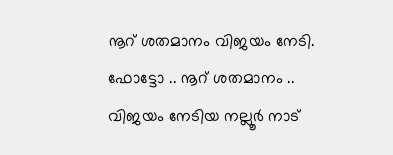നൂറ് ശതമാനം വിജയം നേടി.
ഫോട്ടോ .. നൂറ് ശതമാനം .. വിജയം നേടിയ നല്ലൂർ നാട്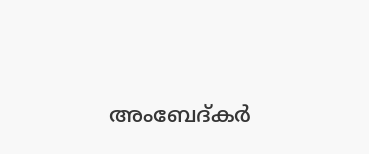അംബേദ്കർ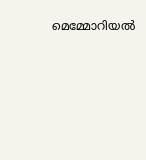മെമ്മോറിയൽ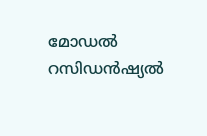മോഡൽ റസിഡൻഷ്യൽ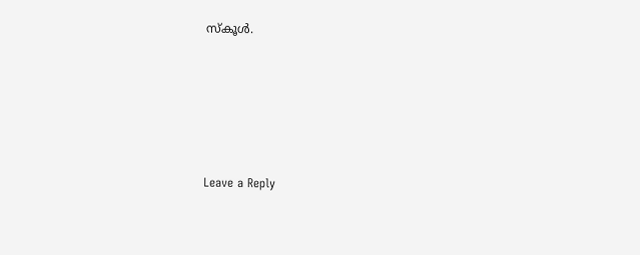സ്കൂൾ.





Leave a Reply